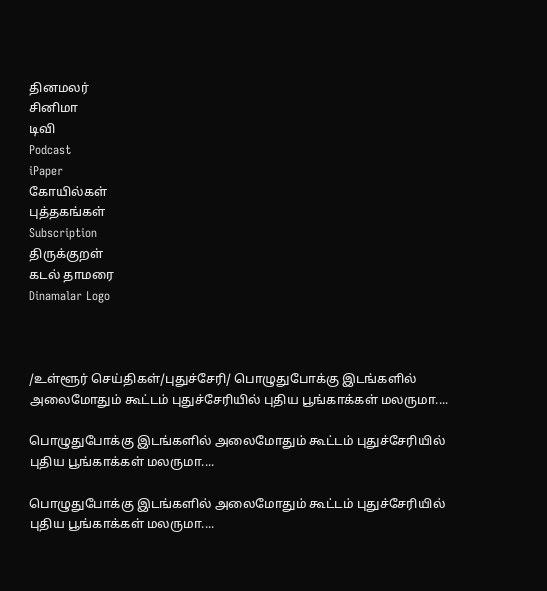தினமலர்
சினிமா
டிவி
Podcast
iPaper
கோயில்கள்
புத்தகங்கள்
Subscription
திருக்குறள்
கடல் தாமரை
Dinamalar Logo



/உள்ளூர் செய்திகள்/புதுச்சேரி/ பொழுதுபோக்கு இடங்களில் அலைமோதும் கூட்டம் புதுச்சேரியில் புதிய பூங்காக்கள் மலருமா....

பொழுதுபோக்கு இடங்களில் அலைமோதும் கூட்டம் புதுச்சேரியில் புதிய பூங்காக்கள் மலருமா....

பொழுதுபோக்கு இடங்களில் அலைமோதும் கூட்டம் புதுச்சேரியில் புதிய பூங்காக்கள் மலருமா....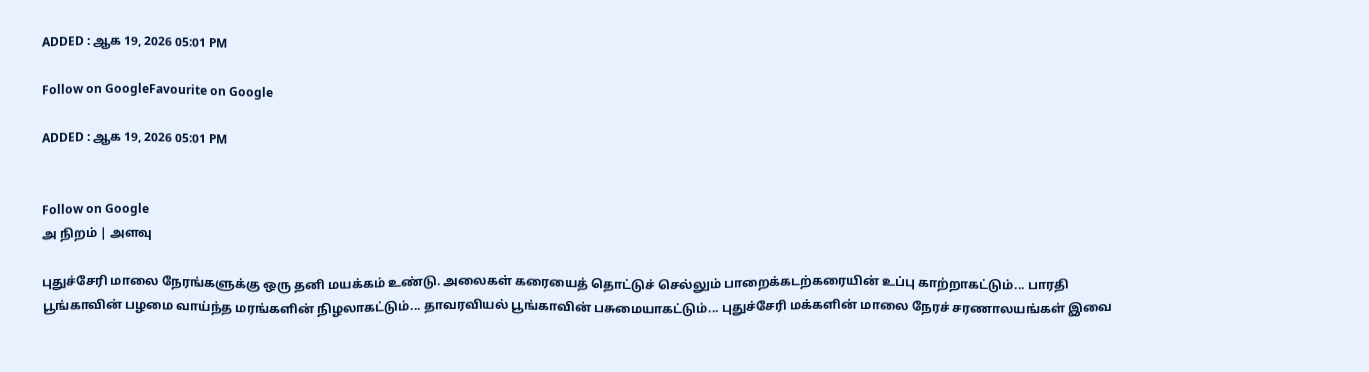ADDED : ஆக 19, 2026 05:01 PM

Follow on GoogleFavourite on Google

ADDED : ஆக 19, 2026 05:01 PM


Follow on Google
அ நிறம் | அளவு

புதுச்சேரி மாலை நேரங்களுக்கு ஒரு தனி மயக்கம் உண்டு. அலைகள் கரையைத் தொட்டுச் செல்லும் பாறைக்கடற்கரையின் உப்பு காற்றாகட்டும்... பாரதி பூங்காவின் பழமை வாய்ந்த மரங்களின் நிழலாகட்டும்... தாவரவியல் பூங்காவின் பசுமையாகட்டும்... புதுச்சேரி மக்களின் மாலை நேரச் சரணாலயங்கள் இவை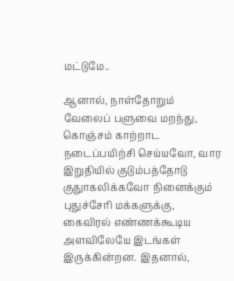மட்டுமே..

ஆனால், நாள்தோறும் வேலைப் பளுவை மறந்து, கொஞ்சம் காற்றாட நடைப்பயிற்சி செய்யவோ, வார இறுதியில் குடும்பத்தோடு குதுாகலிக்கவோ நினைக்கும் புதுச்சேரி மக்களுக்கு, கைவிரல் எண்ணக்கூடிய அளவிலேயே இடங்கள் இருக்கின்றன. இதனால்,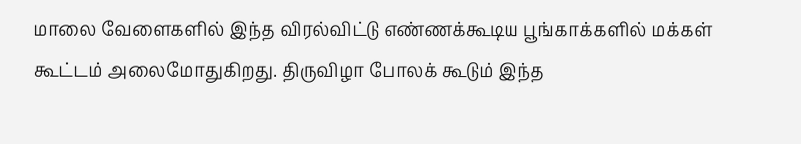மாலை வேளைகளில் இந்த விரல்விட்டு எண்ணக்கூடிய பூங்காக்களில் மக்கள் கூட்டம் அலைமோதுகிறது. திருவிழா போலக் கூடும் இந்த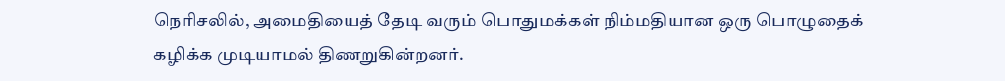நெரிசலில், அமைதியைத் தேடி வரும் பொதுமக்கள் நிம்மதியான ஒரு பொழுதைக் கழிக்க முடியாமல் திணறுகின்றனர்.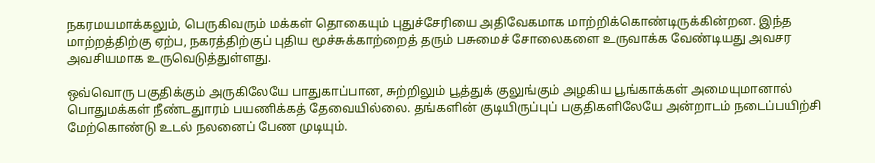நகரமயமாக்கலும், பெருகிவரும் மக்கள் தொகையும் புதுச்சேரியை அதிவேகமாக மாற்றிக்கொண்டிருக்கின்றன. இந்த மாற்றத்திற்கு ஏற்ப, நகரத்திற்குப் புதிய மூச்சுக்காற்றைத் தரும் பசுமைச் சோலைகளை உருவாக்க வேண்டியது அவசர அவசியமாக உருவெடுத்துள்ளது.

ஒவ்வொரு பகுதிக்கும் அருகிலேயே பாதுகாப்பான, சுற்றிலும் பூத்துக் குலுங்கும் அழகிய பூங்காக்கள் அமையுமானால் பொதுமக்கள் நீண்டதுாரம் பயணிக்கத் தேவையில்லை. தங்களின் குடியிருப்புப் பகுதிகளிலேயே அன்றாடம் நடைப்பயிற்சி மேற்கொண்டு உடல் நலனைப் பேண முடியும்.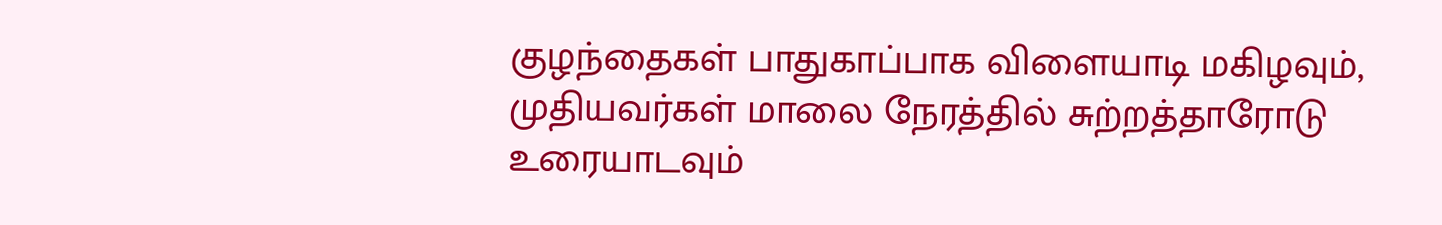குழந்தைகள் பாதுகாப்பாக விளையாடி மகிழவும், முதியவர்கள் மாலை நேரத்தில் சுற்றத்தாரோடு உரையாடவும்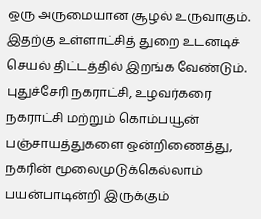ஒரு அருமையான சூழல் உருவாகும். இதற்கு உள்ளாட்சித் துறை உடனடிச் செயல் திட்டத்தில் இறங்க வேண்டும். புதுச்சேரி நகராட்சி, உழவர்கரை நகராட்சி மற்றும் கொம்பயூன் பஞ்சாயத்துகளை ஒன்றிணைத்து, நகரின் மூலைமுடுக்கெல்லாம் பயன்பாடின்றி இருக்கும்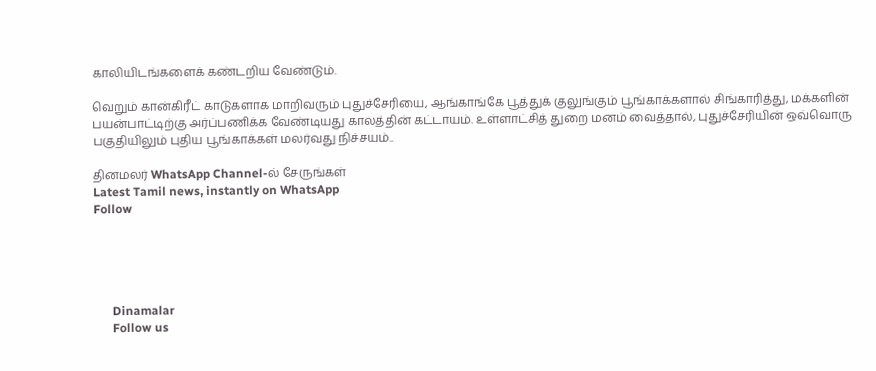காலியிடங்களைக் கண்டறிய வேண்டும்.

வெறும் கான்கிரீட் காடுகளாக மாறிவரும் புதுச்சேரியை, ஆங்காங்கே பூத்துக் குலுங்கும் பூங்காக்களால் சிங்காரித்து, மக்களின் பயன்பாட்டிற்கு அர்ப்பணிக்க வேண்டியது காலத்தின் கட்டாயம். உள்ளாட்சித் துறை மனம் வைத்தால், புதுச்சேரியின் ஒவ்வொரு பகுதியிலும் புதிய பூங்காக்கள் மலர்வது நிச்சயம்..

தினமலர் WhatsApp Channel-ல் சேருங்கள்
Latest Tamil news, instantly on WhatsApp
Follow





      Dinamalar
      Follow us